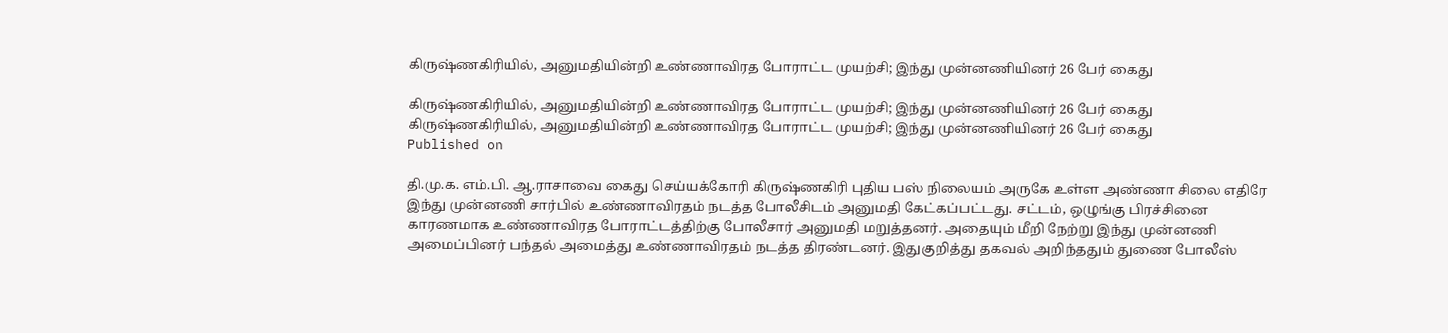கிருஷ்ணகிரியில், அனுமதியின்றி உண்ணாவிரத போராட்ட முயற்சி; இந்து முன்னணியினர் 26 பேர் கைது

கிருஷ்ணகிரியில், அனுமதியின்றி உண்ணாவிரத போராட்ட முயற்சி; இந்து முன்னணியினர் 26 பேர் கைது
கிருஷ்ணகிரியில், அனுமதியின்றி உண்ணாவிரத போராட்ட முயற்சி; இந்து முன்னணியினர் 26 பேர் கைது
Published on

தி.மு.க. எம்.பி. ஆ.ராசாவை கைது செய்யக்கோரி கிருஷ்ணகிரி புதிய பஸ் நிலையம் அருகே உள்ள அண்ணா சிலை எதிரே இந்து முன்னணி சார்பில் உண்ணாவிரதம் நடத்த போலீசிடம் அனுமதி கேட்கப்பட்டது. சட்டம், ஒழுங்கு பிரச்சினை காரணமாக உண்ணாவிரத போராட்டத்திற்கு போலீசார் அனுமதி மறுத்தனர். அதையும் மீறி நேற்று இந்து முன்னணி அமைப்பினர் பந்தல் அமைத்து உண்ணாவிரதம் நடத்த திரண்டனர். இதுகுறித்து தகவல் அறிந்ததும் துணை போலீஸ்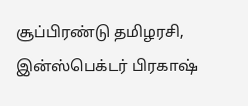சூப்பிரண்டு தமிழரசி, இன்ஸ்பெக்டர் பிரகாஷ்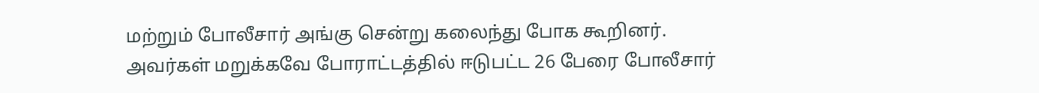மற்றும் போலீசார் அங்கு சென்று கலைந்து போக கூறினர். அவர்கள் மறுக்கவே போராட்டத்தில் ஈடுபட்ட 26 பேரை போலீசார்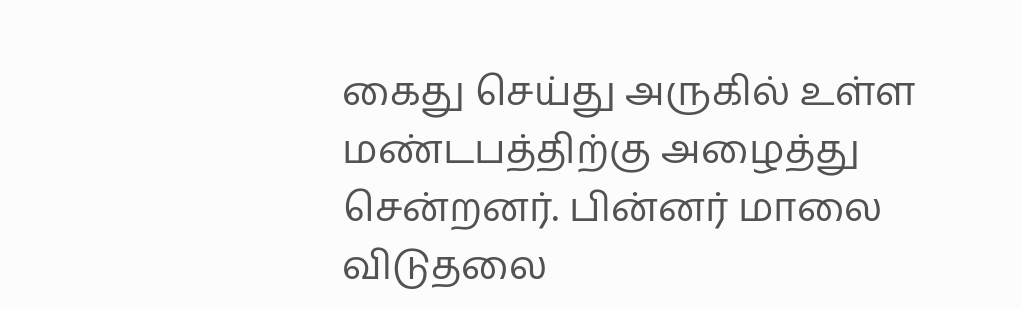கைது செய்து அருகில் உள்ள மண்டபத்திற்கு அழைத்து சென்றனர். பின்னர் மாலை விடுதலை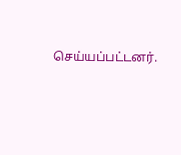செய்யப்பட்டனர்.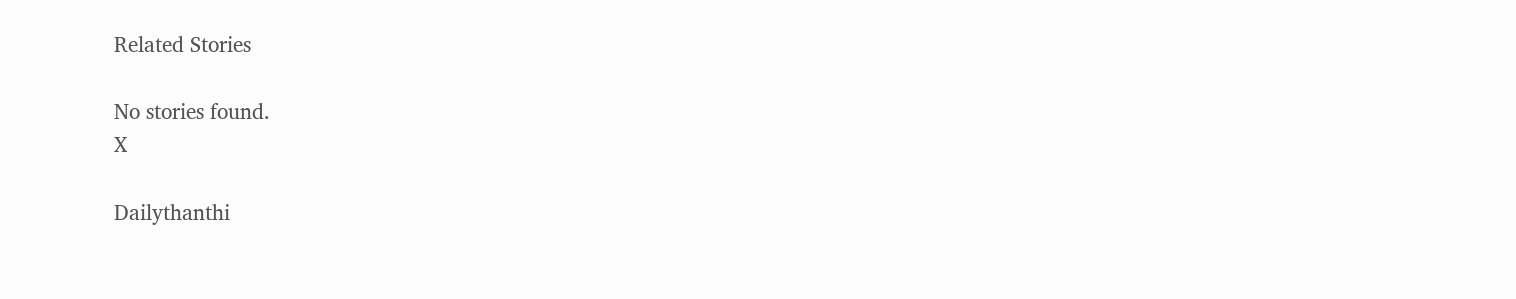Related Stories

No stories found.
X

Dailythanthi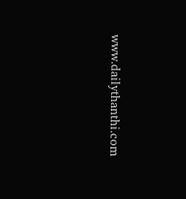www.dailythanthi.com